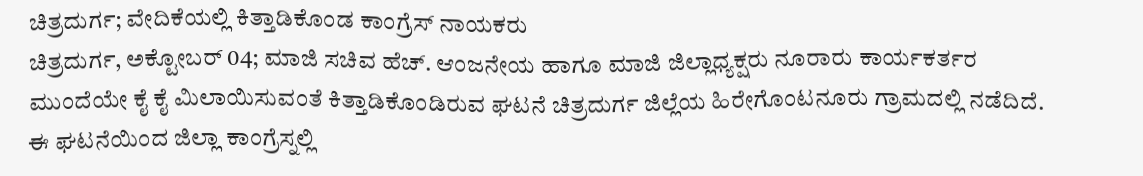ಚಿತ್ರದುರ್ಗ; ವೇದಿಕೆಯಲ್ಲಿ ಕಿತ್ತಾಡಿಕೊಂಡ ಕಾಂಗ್ರೆಸ್ ನಾಯಕರು
ಚಿತ್ರದುರ್ಗ, ಅಕ್ಟೋಬರ್ 04; ಮಾಜಿ ಸಚಿವ ಹೆಚ್. ಆಂಜನೇಯ ಹಾಗೂ ಮಾಜಿ ಜಿಲ್ಲಾಧ್ಯಕ್ಷರು ನೂರಾರು ಕಾರ್ಯಕರ್ತರ ಮುಂದೆಯೇ ಕೈ ಕೈ ಮಿಲಾಯಿಸುವಂತೆ ಕಿತ್ತಾಡಿಕೊಂಡಿರುವ ಘಟನೆ ಚಿತ್ರದುರ್ಗ ಜಿಲ್ಲೆಯ ಹಿರೇಗೊಂಟನೂರು ಗ್ರಾಮದಲ್ಲಿ ನಡೆದಿದೆ.
ಈ ಘಟನೆಯಿಂದ ಜಿಲ್ಲಾ ಕಾಂಗ್ರೆಸ್ನಲ್ಲಿ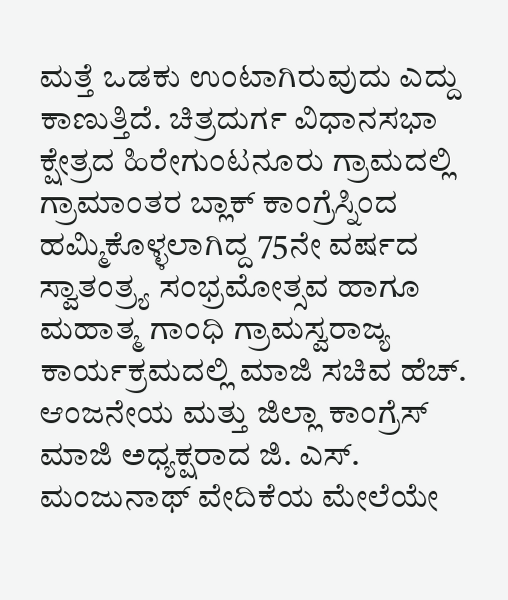ಮತ್ತೆ ಒಡಕು ಉಂಟಾಗಿರುವುದು ಎದ್ದು ಕಾಣುತ್ತಿದೆ. ಚಿತ್ರದುರ್ಗ ವಿಧಾನಸಭಾ ಕ್ಷೇತ್ರದ ಹಿರೇಗುಂಟನೂರು ಗ್ರಾಮದಲ್ಲಿ ಗ್ರಾಮಾಂತರ ಬ್ಲಾಕ್ ಕಾಂಗ್ರೆಸ್ನಿಂದ ಹಮ್ಮಿಕೊಳ್ಳಲಾಗಿದ್ದ 75ನೇ ವರ್ಷದ ಸ್ವಾತಂತ್ರ್ಯ ಸಂಭ್ರಮೋತ್ಸವ ಹಾಗೂ ಮಹಾತ್ಮ ಗಾಂಧಿ ಗ್ರಾಮಸ್ವರಾಜ್ಯ ಕಾರ್ಯಕ್ರಮದಲ್ಲಿ ಮಾಜಿ ಸಚಿವ ಹೆಚ್. ಆಂಜನೇಯ ಮತ್ತು ಜಿಲ್ಲಾ ಕಾಂಗ್ರೆಸ್ ಮಾಜಿ ಅಧ್ಯಕ್ಷರಾದ ಜಿ. ಎಸ್. ಮಂಜುನಾಥ್ ವೇದಿಕೆಯ ಮೇಲೆಯೇ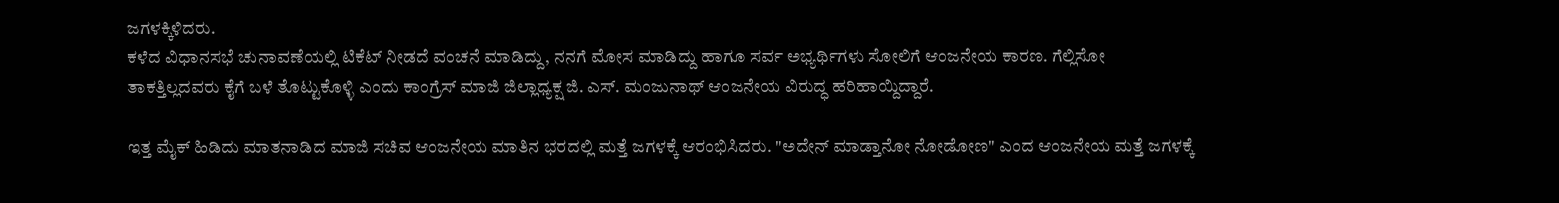ಜಗಳಕ್ಕಿಳಿದರು.
ಕಳೆದ ವಿಧಾನಸಭೆ ಚುನಾವಣೆಯಲ್ಲಿ ಟಿಕೆಟ್ ನೀಡದೆ ವಂಚನೆ ಮಾಡಿದ್ದು, ನನಗೆ ಮೋಸ ಮಾಡಿದ್ದು ಹಾಗೂ ಸರ್ವ ಅಭ್ಯರ್ಥಿಗಳು ಸೋಲಿಗೆ ಆಂಜನೇಯ ಕಾರಣ. ಗೆಲ್ಲಿಸೋ ತಾಕತ್ತಿಲ್ಲದವರು ಕೈಗೆ ಬಳೆ ತೊಟ್ಟುಕೊಳ್ಳಿ ಎಂದು ಕಾಂಗ್ರೆಸ್ ಮಾಜಿ ಜಿಲ್ಲಾಧ್ಯಕ್ಷ ಜಿ. ಎಸ್. ಮಂಜುನಾಥ್ ಆಂಜನೇಯ ವಿರುದ್ಧ ಹರಿಹಾಯ್ದಿದ್ದಾರೆ.

ಇತ್ತ ಮೈಕ್ ಹಿಡಿದು ಮಾತನಾಡಿದ ಮಾಜಿ ಸಚಿವ ಆಂಜನೇಯ ಮಾತಿನ ಭರದಲ್ಲಿ ಮತ್ತೆ ಜಗಳಕ್ಕೆ ಆರಂಭಿಸಿದರು. "ಅದೇನ್ ಮಾಡ್ತಾನೋ ನೋಡೋಣ" ಎಂದ ಆಂಜನೇಯ ಮತ್ತೆ ಜಗಳಕ್ಕೆ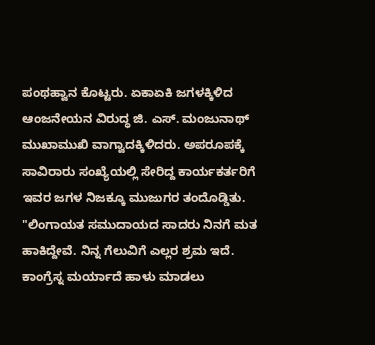ಪಂಥಹ್ವಾನ ಕೊಟ್ಟರು. ಏಕಾಏಕಿ ಜಗಳಕ್ಕಿಳಿದ ಆಂಜನೇಯನ ವಿರುದ್ಧ ಜಿ. ಎಸ್. ಮಂಜುನಾಥ್ ಮುಖಾಮುಖಿ ವಾಗ್ವಾದಕ್ಕಿಳಿದರು. ಅಪರೂಪಕ್ಕೆ ಸಾವಿರಾರು ಸಂಖ್ಯೆಯಲ್ಲಿ ಸೇರಿದ್ದ ಕಾರ್ಯಕರ್ತರಿಗೆ ಇವರ ಜಗಳ ನಿಜಕ್ಕೂ ಮುಜುಗರ ತಂದೊಡ್ಡಿತು.
"ಲಿಂಗಾಯತ ಸಮುದಾಯದ ಸಾದರು ನಿನಗೆ ಮತ ಹಾಕಿದ್ದೇವೆ. ನಿನ್ನ ಗೆಲುವಿಗೆ ಎಲ್ಲರ ಶ್ರಮ ಇದೆ. ಕಾಂಗ್ರೆಸ್ನ ಮರ್ಯಾದೆ ಹಾಳು ಮಾಡಲು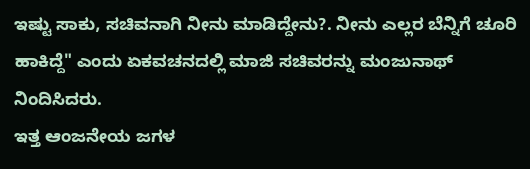ಇಷ್ಟು ಸಾಕು, ಸಚಿವನಾಗಿ ನೀನು ಮಾಡಿದ್ದೇನು?. ನೀನು ಎಲ್ಲರ ಬೆನ್ನಿಗೆ ಚೂರಿ ಹಾಕಿದ್ದೆ" ಎಂದು ಏಕವಚನದಲ್ಲಿ ಮಾಜಿ ಸಚಿವರನ್ನು ಮಂಜುನಾಥ್ ನಿಂದಿಸಿದರು.
ಇತ್ತ ಆಂಜನೇಯ ಜಗಳ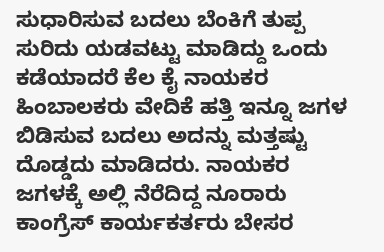ಸುಧಾರಿಸುವ ಬದಲು ಬೆಂಕಿಗೆ ತುಪ್ಪ ಸುರಿದು ಯಡವಟ್ಟು ಮಾಡಿದ್ದು ಒಂದು ಕಡೆಯಾದರೆ ಕೆಲ ಕೈ ನಾಯಕರ ಹಿಂಬಾಲಕರು ವೇದಿಕೆ ಹತ್ತಿ ಇನ್ನೂ ಜಗಳ ಬಿಡಿಸುವ ಬದಲು ಅದನ್ನು ಮತ್ತಷ್ಟು ದೊಡ್ಡದು ಮಾಡಿದರು. ನಾಯಕರ ಜಗಳಕ್ಕೆ ಅಲ್ಲಿ ನೆರೆದಿದ್ದ ನೂರಾರು ಕಾಂಗ್ರೆಸ್ ಕಾರ್ಯಕರ್ತರು ಬೇಸರ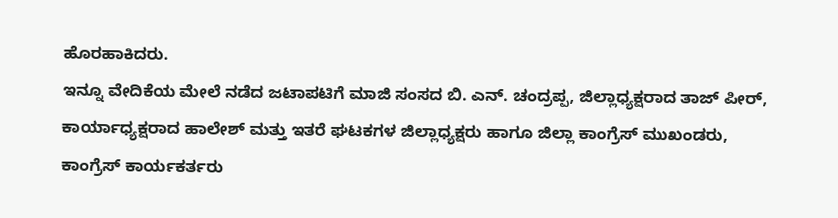ಹೊರಹಾಕಿದರು.
ಇನ್ನೂ ವೇದಿಕೆಯ ಮೇಲೆ ನಡೆದ ಜಟಾಪಟಿಗೆ ಮಾಜಿ ಸಂಸದ ಬಿ. ಎನ್. ಚಂದ್ರಪ್ಪ, ಜಿಲ್ಲಾಧ್ಯಕ್ಷರಾದ ತಾಜ್ ಪೀರ್, ಕಾರ್ಯಾಧ್ಯಕ್ಷರಾದ ಹಾಲೇಶ್ ಮತ್ತು ಇತರೆ ಘಟಕಗಳ ಜಿಲ್ಲಾಧ್ಯಕ್ಷರು ಹಾಗೂ ಜಿಲ್ಲಾ ಕಾಂಗ್ರೆಸ್ ಮುಖಂಡರು, ಕಾಂಗ್ರೆಸ್ ಕಾರ್ಯಕರ್ತರು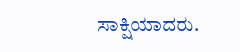ಸಾಕ್ಷಿಯಾದರು.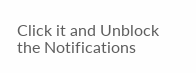Click it and Unblock the Notifications